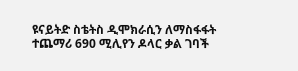ዩናይትድ ስቴትስ ዲሞክራሲን ለማስፋፋት ተጨማሪ 690 ሚሊየን ዶላር ቃል ገባች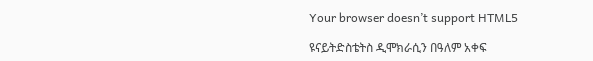Your browser doesn’t support HTML5

ዩናይትድስቴትስ ዲሞክራሲን በዓለም አቀፍ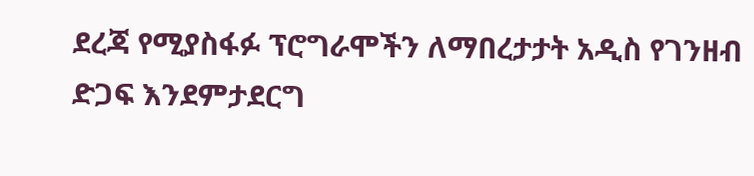ደረጃ የሚያስፋፉ ፕሮግራሞችን ለማበረታታት አዲስ የገንዘብ ድጋፍ እንደምታደርግ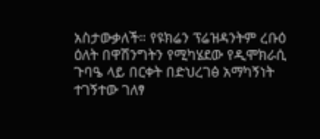አስታውቃለች። የዩክሬን ፕሬዝዳንትም ረቡዕ ዕለት በዋሽንግትን የሚካሄደው የዲሞክራሲ ጉባዔ ላይ በርቀት በድህረገፅ አማካኝነት ተገኝተው ገለፃ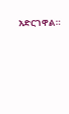አድርገዋል።